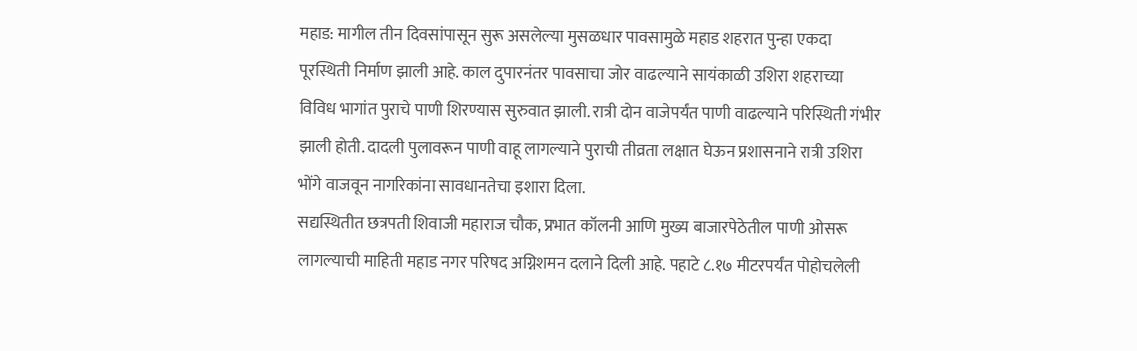महाड: मागील तीन दिवसांपासून सुरू असलेल्या मुसळधार पावसामुळे महाड शहरात पुन्हा एकदा पूरस्थिती निर्माण झाली आहे. काल दुपारनंतर पावसाचा जोर वाढल्याने सायंकाळी उशिरा शहराच्या विविध भागांत पुराचे पाणी शिरण्यास सुरुवात झाली. रात्री दोन वाजेपर्यंत पाणी वाढल्याने परिस्थिती गंभीर झाली होती. दादली पुलावरून पाणी वाहू लागल्याने पुराची तीव्रता लक्षात घेऊन प्रशासनाने रात्री उशिरा भोंगे वाजवून नागरिकांना सावधानतेचा इशारा दिला.
सद्यस्थितीत छत्रपती शिवाजी महाराज चौक, प्रभात कॉलनी आणि मुख्य बाजारपेठेतील पाणी ओसरू लागल्याची माहिती महाड नगर परिषद अग्निशमन दलाने दिली आहे. पहाटे ८.१७ मीटरपर्यंत पोहोचलेली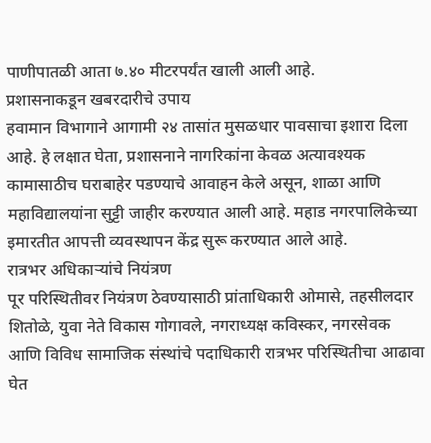पाणीपातळी आता ७.४० मीटरपर्यंत खाली आली आहे.
प्रशासनाकडून खबरदारीचे उपाय
हवामान विभागाने आगामी २४ तासांत मुसळधार पावसाचा इशारा दिला आहे. हे लक्षात घेता, प्रशासनाने नागरिकांना केवळ अत्यावश्यक कामासाठीच घराबाहेर पडण्याचे आवाहन केले असून, शाळा आणि महाविद्यालयांना सुट्टी जाहीर करण्यात आली आहे. महाड नगरपालिकेच्या इमारतीत आपत्ती व्यवस्थापन केंद्र सुरू करण्यात आले आहे.
रात्रभर अधिकाऱ्यांचे नियंत्रण
पूर परिस्थितीवर नियंत्रण ठेवण्यासाठी प्रांताधिकारी ओमासे, तहसीलदार शितोळे, युवा नेते विकास गोगावले, नगराध्यक्ष कविस्कर, नगरसेवक आणि विविध सामाजिक संस्थांचे पदाधिकारी रात्रभर परिस्थितीचा आढावा घेत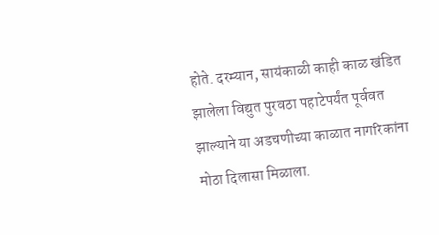होते. दरम्यान, सायंकाळी काही काळ खंडित झालेला विद्युत पुरवठा पहाटेपर्यंत पूर्ववत झाल्याने या अडचणीच्या काळात नागरिकांना मोठा दिलासा मिळाला.